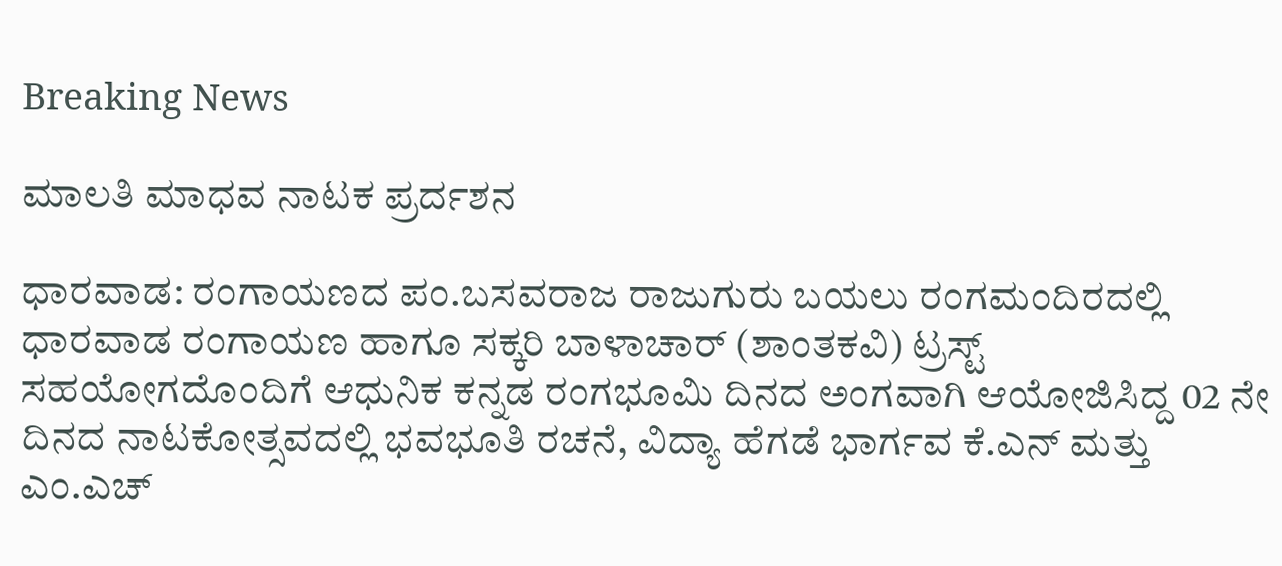Breaking News

ಮಾಲತಿ ಮಾಧವ ನಾಟಕ ಪ್ರರ್ದಶನ

ಧಾರವಾಡ: ರಂಗಾಯಣದ ಪಂ.ಬಸವರಾಜ ರಾಜುಗುರು ಬಯಲು ರಂಗಮಂದಿರದಲ್ಲಿ ಧಾರವಾಡ ರಂಗಾಯಣ ಹಾಗೂ ಸಕ್ಕರಿ ಬಾಳಾಚಾರ್ (ಶಾಂತಕವಿ) ಟ್ರಸ್ಟ್ ಸಹಯೋಗದೊಂದಿಗೆ ಆಧುನಿಕ ಕನ್ನಡ ರಂಗಭೂಮಿ ದಿನದ ಅಂಗವಾಗಿ ಆಯೋಜಿಸಿದ್ದ 02 ನೇ ದಿನದ ನಾಟಕೋತ್ಸವದಲ್ಲಿ ಭವಭೂತಿ ರಚನೆ, ವಿದ್ಯಾ ಹೆಗಡೆ ಭಾರ್ಗವ ಕೆ.ಎನ್ ಮತ್ತು ಎಂ.ಎಚ್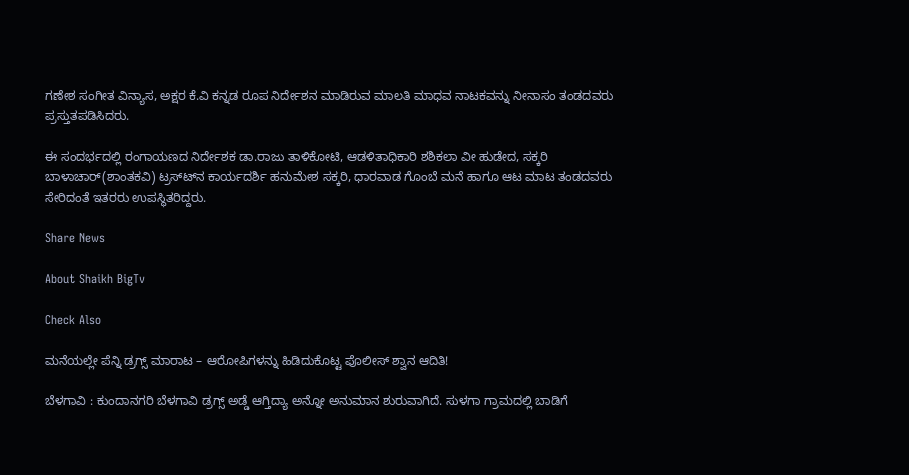ಗಣೇಶ ಸಂಗೀತ ವಿನ್ಯಾಸ, ಅಕ್ಷರ ಕೆ.ವಿ ಕನ್ನಡ ರೂಪ ನಿರ್ದೇಶನ ಮಾಡಿರುವ ಮಾಲತಿ ಮಾಧವ ನಾಟಕವನ್ನು ನೀನಾಸಂ ತಂಡದವರು ಪ್ರಸ್ತುತಪಡಿಸಿದರು.

ಈ ಸಂದರ್ಭದಲ್ಲಿ ರಂಗಾಯಣದ ನಿರ್ದೇಶಕ ಡಾ.ರಾಜು ತಾಳಿಕೋಟಿ, ಆಡಳಿತಾಧಿಕಾರಿ ಶಶಿಕಲಾ ವೀ ಹುಡೇದ, ಸಕ್ಕರಿ ಬಾಳಾಚಾರ್(ಶಾಂತಕವಿ) ಟ್ರಸ್ಟ್‍ನ ಕಾರ್ಯದರ್ಶಿ ಹನುಮೇಶ ಸಕ್ಕರಿ, ಧಾರವಾಡ ಗೊಂಬೆ ಮನೆ ಹಾಗೂ ಆಟ ಮಾಟ ತಂಡದವರು ಸೇರಿದಂತೆ ಇತರರು ಉಪಸ್ಥಿತರಿದ್ದರು.

Share News

About Shaikh BigTv

Check Also

ಮನೆಯಲ್ಲೇ ಪೆನ್ನಿ ಡ್ರಗ್ಸ್‌ ಮಾರಾಟ – ಆರೋಪಿಗಳನ್ನು ಹಿಡಿದುಕೊಟ್ಟ ಪೊಲೀಸ್ ಶ್ವಾನ ಆದಿತಿ!

ಬೆಳಗಾವಿ : ಕುಂದಾನಗರಿ ಬೆಳಗಾವಿ ಡ್ರಗ್ಸ್ ಅಡ್ಡೆ ಆಗ್ತಿದ್ಯಾ ಅನ್ನೋ ಅನುಮಾನ ಶುರುವಾಗಿದೆ. ಸುಳಗಾ ಗ್ರಾಮದಲ್ಲಿ ಬಾಡಿಗೆ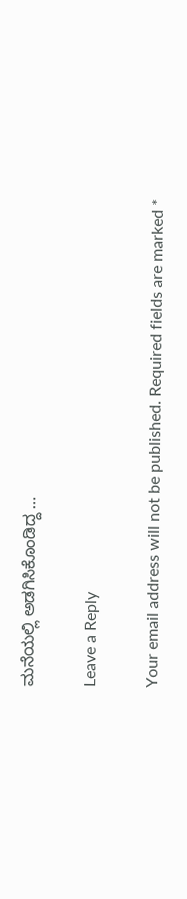ಮನೆಯಲ್ಲಿ ಅಡಗಿಸಿಕೊಂಡಿದ್ದ …

Leave a Reply

Your email address will not be published. Required fields are marked *